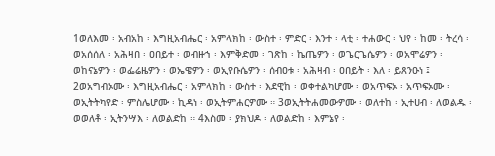1ወለእመ ፡ አብአከ ፡ እግዚአብሔር ፡ አምላክከ ፡ ውስተ ፡ ምድር ፡ እንተ ፡ ላቲ ፡ ተሐውር ፡ ህየ ፡ ከመ ፡ ትረሳ ፡ ወአሰሰለ ፡ አሕዛበ ፡ ዐበይተ ፡ ወብዙኀ ፡ እምቅድመ ፡ ገጽከ ፡ ኬጤዎን ፡ ወጌርጌሴዎን ፡ ወአሞሬዎን ፡ ወከናኔዎን ፡ ወፌሬዜዎን ፡ ወኤዌዎን ፡ ወኢየቡሴዎን ፡ ሰብዐቱ ፡ አሕዛብ ፡ ዐበይት ፡ እለ ፡ ይጸንዑነ ፤ 2ወአግብኦሙ ፡ እግዚአብሔር ፡ አምላክከ ፡ ውስተ ፡ እደዊከ ፡ ወቀተልካሆሙ ፡ ወአጥፍኦ ፡ አጥፍኦሙ ፡ ወኢትትካየድ ፡ ምስሌሆሙ ፡ ኪዳነ ፡ ወኢትምሐርዎሙ ። 3ወኢትትሐመውዎሙ ፡ ወለተከ ፡ ኢተሀብ ፡ ለወልዱ ፡ ወወለቶ ፡ ኢትንሣእ ፡ ለወልድከ ። 4እስመ ፡ ያክህዶ ፡ ለወልድከ ፡ እምኔየ ፡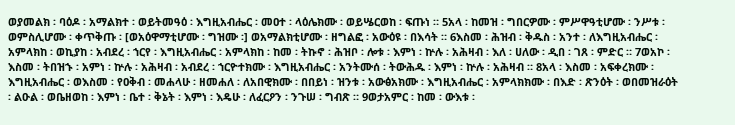ወያመልክ ፡ ባዕዶ ፡ አማልክተ ፡ ወይትመዓዕ ፡ እግዚአብሔር ፡ መዐተ ፡ ላዕሌክሙ ፡ ወይሤርወከ ፡ ፍጡነ ። 5አላ ፡ ከመዝ ፡ ግበርዎሙ ፡ ምሥዋዓቲሆሙ ፡ ንሥቱ ፡ ወምስሊሆሙ ፡ ቀጥቅጡ ፡ [ወአዕዋማቲሆሙ ፡ ግዝሙ ፡] ወአማልክቲሆሙ ፡ ዘግልፎ ፡ አውዕዩ ፡ በእሳት ። 6እስመ ፡ ሕዝብ ፡ ቅዱስ ፡ አንተ ፡ ለእግዚአብሔር ፡ አምላክከ ፡ ወኪያከ ፡ አብደረ ፡ ኀርየ ፡ እግዚአብሔር ፡ አምላክከ ፡ ከመ ፡ ትኩኖ ፡ ሕዝቦ ፡ ሎቱ ፡ እምነ ፡ ኵሉ ፡ አሕዛብ ፡ እለ ፡ ሀለው ፡ ዲበ ፡ ገጸ ፡ ምድር ። 7ወአኮ ፡ እስመ ፡ ትበዝኁ ፡ አምነ ፡ ኵሉ ፡ አሕዛብ ፡ አብደረ ፡ ኀርዮተክሙ ፡ እግዚአብሔር ፡ አንትሙሰ ፡ ትውሕዱ ፡ እምነ ፡ ኵሉ ፡ አሕዛብ ። 8አላ ፡ እስመ ፡ አፍቀረክሙ ፡ እግዚአብሔር ፡ ወእስመ ፡ የዐቅብ ፡ መሐላሁ ፡ ዘመሐለ ፡ ለአበዊክሙ ፡ በበይነ ፡ ዝንቱ ፡ አውፅአክሙ ፡ እግዚአብሔር ፡ አምላክክሙ ፡ በእድ ፡ ጽንዕት ፡ ወበመዝራዕት ፡ ልዑል ፡ ወቤዘወከ ፡ እምነ ፡ ቤተ ፡ ቅኔት ፡ እምነ ፡ እዴሁ ፡ ለፈርዖን ፡ ንጉሠ ፡ ግብጽ ። 9ወታአምር ፡ ከመ ፡ ውእቱ ፡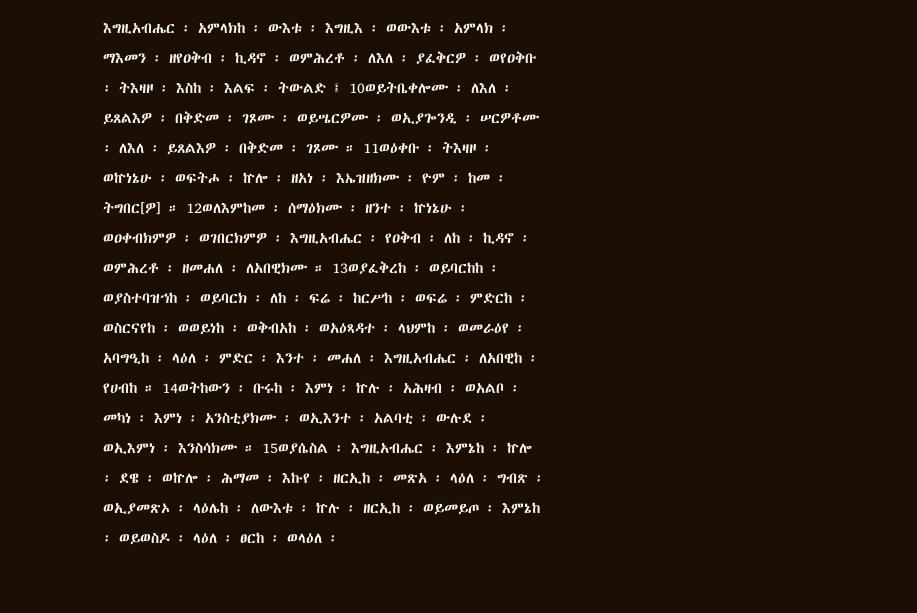እግዚአብሔር ፡ አምላክከ ፡ ውእቱ ፡ እግዚእ ፡ ወውእቱ ፡ አምላክ ፡ ማእመን ፡ ዘየዐቅብ ፡ ኪዳኖ ፡ ወምሕረቶ ፡ ለእለ ፡ ያፈቅርዎ ፡ ወየዐቅቡ ፡ ትእዛዞ ፡ እስከ ፡ እልፍ ፡ ትውልድ ፤ 10ወይትቤቀሎሙ ፡ ለእለ ፡ ይጸልእዎ ፡ በቅድመ ፡ ገጾሙ ፡ ወይሤርዎሙ ፡ ወኢያጐንዲ ፡ ሠርዎቶሙ ፡ ለእለ ፡ ይጸልእዎ ፡ በቅድመ ፡ ገጾሙ ። 11ወዕቀቡ ፡ ትእዛዞ ፡ ወኵነኔሁ ፡ ወፍትሖ ፡ ኵሎ ፡ ዘአነ ፡ እኤዝዘክሙ ፡ ዮም ፡ ከመ ፡ ትግበር[ዎ] ። 12ወለእምከመ ፡ ሰማዕክሙ ፡ ዘንተ ፡ ኵነኔሁ ፡ ወዐቀብክምዎ ፡ ወገበርክምዎ ፡ እግዚአብሔር ፡ የዐቅብ ፡ ለከ ፡ ኪዳኖ ፡ ወምሕረቶ ፡ ዘመሐለ ፡ ለአበዊክሙ ። 13ወያፈቅረከ ፡ ወይባርከከ ፡ ወያስተባዝኀከ ፡ ወይባርክ ፡ ለከ ፡ ፍሬ ፡ ከርሥከ ፡ ወፍሬ ፡ ምድርከ ፡ ወስርናየከ ፡ ወወይነከ ፡ ወቅብአከ ፡ ወአዕጻዳተ ፡ ላህምከ ፡ ወመራዕየ ፡ አባግዒከ ፡ ላዕለ ፡ ምድር ፡ እንተ ፡ መሐለ ፡ እግዚአብሔር ፡ ለአበዊከ ፡ የሀብከ ። 14ወትከውን ፡ ቡሩከ ፡ እምነ ፡ ኵሉ ፡ አሕዛብ ፡ ወአልቦ ፡ መካነ ፡ እምነ ፡ አንስቲያክሙ ፡ ወኢእንተ ፡ አልባቲ ፡ ውሉደ ፡ ወኢእምነ ፡ እንስሳክሙ ። 15ወያሴስል ፡ እግዚአብሔር ፡ እምኔከ ፡ ኵሎ ፡ ደዌ ፡ ወኵሎ ፡ ሕማመ ፡ እኩየ ፡ ዘርኢከ ፡ መጽአ ፡ ላዕለ ፡ ግብጽ ፡ ወኢያመጽኦ ፡ ላዕሌከ ፡ ለውእቱ ፡ ኵሉ ፡ ዘርኢከ ፡ ወይመይጦ ፡ እምኔከ ፡ ወይወስዶ ፡ ላዕለ ፡ ፀርከ ፡ ወላዕለ ፡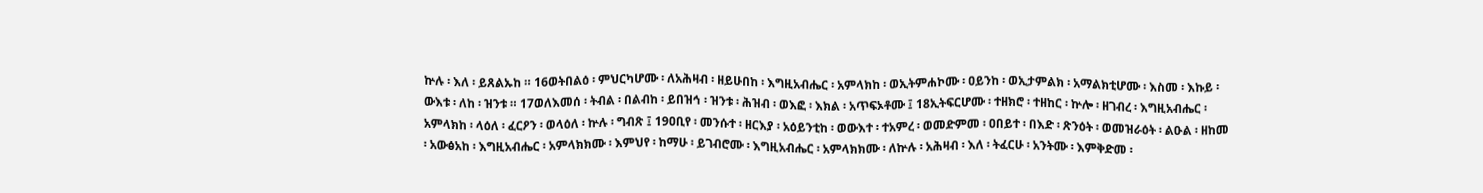ኵሉ ፡ እለ ፡ ይጸልኡከ ። 16ወትበልዕ ፡ ምህርካሆሙ ፡ ለአሕዛብ ፡ ዘይሁበከ ፡ እግዚአብሔር ፡ አምላክከ ፡ ወኢትምሐኮሙ ፡ ዐይንከ ፡ ወኢታምልክ ፡ አማልክቲሆሙ ፡ እስመ ፡ እኩይ ፡ ውእቱ ፡ ለከ ፡ ዝንቱ ። 17ወለእመሰ ፡ ትብል ፡ በልብከ ፡ ይበዝኅ ፡ ዝንቱ ፡ ሕዝብ ፡ ወእፎ ፡ እክል ፡ አጥፍኦቶሙ ፤ 18ኢትፍርሆሙ ፡ ተዘክሮ ፡ ተዘከር ፡ ኵሎ ፡ ዘገብረ ፡ እግዚአብሔር ፡ አምላክከ ፡ ላዕለ ፡ ፈርዖን ፡ ወላዕለ ፡ ኵሉ ፡ ግብጽ ፤ 19ዐቢየ ፡ መንሱተ ፡ ዘርእያ ፡ አዕይንቲከ ፡ ወውእተ ፡ ተአምረ ፡ ወመድምመ ፡ ዐበይተ ፡ በእድ ፡ ጽንዕት ፡ ወመዝራዕት ፡ ልዑል ፡ ዘከመ ፡ አውፅአከ ፡ እግዚአብሔር ፡ አምላክክሙ ፡ እምህየ ፡ ከማሁ ፡ ይገብሮሙ ፡ እግዚአብሔር ፡ አምላክክሙ ፡ ለኵሉ ፡ አሕዛብ ፡ እለ ፡ ትፈርሁ ፡ አንትሙ ፡ እምቅድመ ፡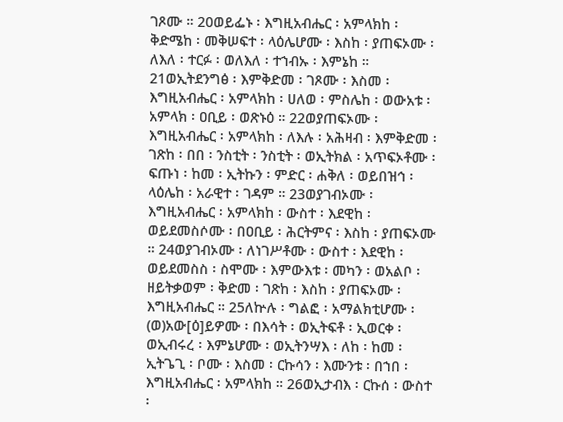ገጾሙ ። 20ወይፌኑ ፡ እግዚአብሔር ፡ አምላክከ ፡ ቅድሜከ ፡ መቅሠፍተ ፡ ላዕሌሆሙ ፡ እስከ ፡ ያጠፍኦሙ ፡ ለእለ ፡ ተርፉ ፡ ወለእለ ፡ ተኀብኡ ፡ እምኔከ ። 21ወኢትደንግፅ ፡ እምቅድመ ፡ ገጾሙ ፡ እስመ ፡ እግዚአብሔር ፡ አምላክከ ፡ ሀለወ ፡ ምስሌከ ፡ ወውአቱ ፡ አምላክ ፡ ዐቢይ ፡ ወጽኑዕ ። 22ወያጠፍኦሙ ፡ እግዚአብሔር ፡ አምላክከ ፡ ለእሉ ፡ አሕዛብ ፡ እምቅድመ ፡ ገጽከ ፡ በበ ፡ ንስቲት ፡ ንስቲት ፡ ወኢትክል ፡ አጥፍኦቶሙ ፡ ፍጡነ ፡ ከመ ፡ ኢትኩን ፡ ምድር ፡ ሐቅለ ፡ ወይበዝኅ ፡ ላዕሌከ ፡ አራዊተ ፡ ገዳም ። 23ወያገብኦሙ ፡ እግዚአብሔር ፡ አምላክከ ፡ ውስተ ፡ እደዊከ ፡ ወይደመስሶሙ ፡ በዐቢይ ፡ ሕርትምና ፡ እስከ ፡ ያጠፍኦሙ ። 24ወያገብኦሙ ፡ ለነገሥቶሙ ፡ ውስተ ፡ እደዊከ ፡ ወይደመስስ ፡ ስሞሙ ፡ እምውእቱ ፡ መካን ፡ ወአልቦ ፡ ዘይትቃወም ፡ ቅድመ ፡ ገጽከ ፡ እስከ ፡ ያጠፍኦሙ ፡ እግዚአብሔር ። 25ለኵሉ ፡ ግልፎ ፡ አማልክቲሆሙ ፡ (ወ)አው[ዕ]ይዎሙ ፡ በእሳት ፡ ወኢትፍቶ ፡ ኢወርቀ ፡ ወኢብሩረ ፡ እምኔሆሙ ፡ ወኢትንሣእ ፡ ለከ ፡ ከመ ፡ ኢትጌጊ ፡ ቦሙ ፡ እስመ ፡ ርኩሳን ፡ እሙንቱ ፡ በኀበ ፡ እግዚአብሔር ፡ አምላክከ ። 26ወኢታብእ ፡ ርኩሰ ፡ ውስተ ፡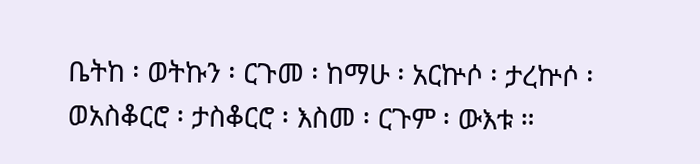ቤትከ ፡ ወትኩን ፡ ርጉመ ፡ ከማሁ ፡ አርኵሶ ፡ ታረኵሶ ፡ ወአስቆርሮ ፡ ታስቆርሮ ፡ እስመ ፡ ርጉም ፡ ውእቱ ።